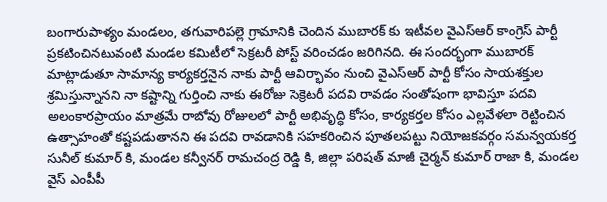బంగారుపాళ్యం మండలం, తగువారిపల్లె గ్రామానికి చెందిన ముబారక్ కు ఇటీవల వైఎస్ఆర్ కాంగ్రెస్ పార్టీ ప్రకటించినటువంటి మండల కమిటీలో సెక్రటరీ పోస్ట్ వరించడం జరిగినది. ఈ సందర్భంగా ముబారక్ మాట్లాడుతూ సామాన్య కార్యకర్తనైన నాకు పార్టీ ఆవిర్భావం నుంచి వైఎస్ఆర్ పార్టీ కోసం సాయశక్తుల శ్రమిస్తున్నానని నా కష్టాన్ని గుర్తించి నాకు ఈరోజు సెక్రెటరీ పదవి రావడం సంతోషంగా భావిస్తూ పదవి అలంకారప్రాయం మాత్రమే రాబోవు రోజులలో పార్టీ అభివృద్ధి కోసం, కార్యకర్తల కోసం ఎల్లవేళలా రెట్టించిన ఉత్సాహంతో కష్టపడుతానని ఈ పదవి రావడానికి సహకరించిన పూతలపట్టు నియోజకవర్గం సమన్వయకర్త సునీల్ కుమార్ కి, మండల కన్వీనర్ రామచంద్ర రెడ్డి కి, జిల్లా పరిషత్ మాజీ చైర్మన్ కుమార్ రాజా కి, మండల వైస్ ఎంపీపీ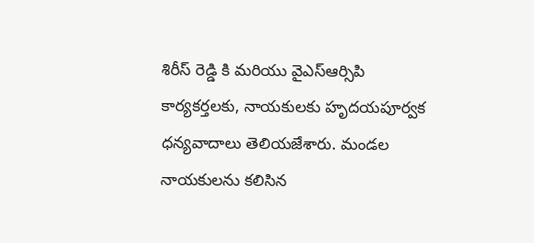శిరీస్ రెడ్డి కి మరియు వైఎస్ఆర్సిపి కార్యకర్తలకు, నాయకులకు హృదయపూర్వక ధన్యవాదాలు తెలియజేశారు. మండల నాయకులను కలిసిన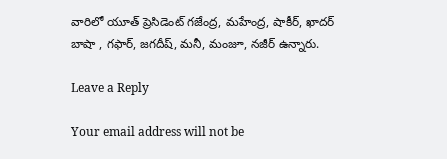వారిలో యూత్ ప్రెసిడెంట్ గజేంద్ర, మహేంద్ర, షాకీర్, ఖాదర్ బాషా , గఫార్, జగదీష్, మనీ, మంజూ, నజీర్ ఉన్నారు.

Leave a Reply

Your email address will not be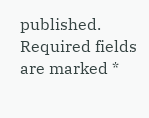published. Required fields are marked *